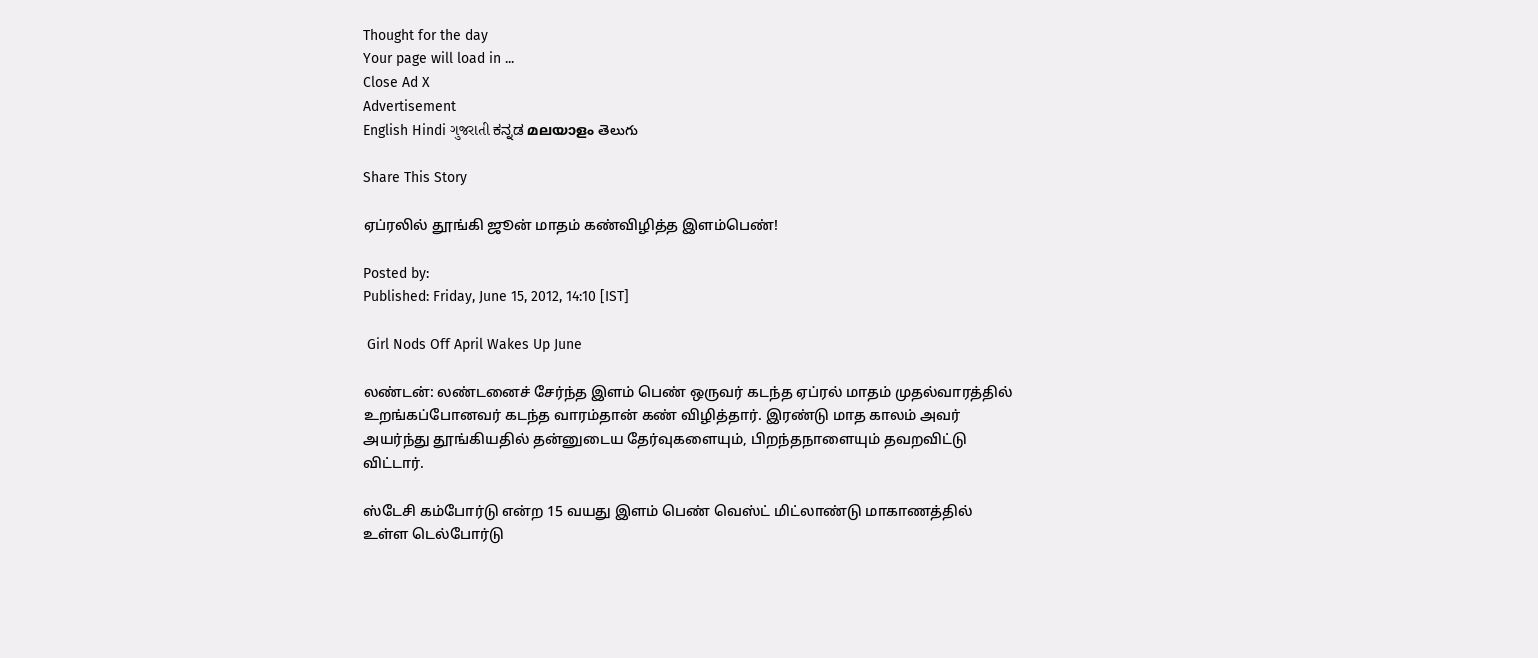Thought for the day
Your page will load in ...
Close Ad X
Advertisement
English Hindi ગુજરાતી ಕನ್ನಡ മലയാളം తెలుగు

Share This Story

ஏப்ரலில் தூங்கி ஜூன் மாதம் கண்விழித்த இளம்பெண்!

Posted by:
Published: Friday, June 15, 2012, 14:10 [IST]

 Girl Nods Off April Wakes Up June

லண்டன்: லண்டனைச் சேர்ந்த இளம் பெண் ஒருவர் கடந்த ஏப்ரல் மாதம் முதல்வாரத்தில் உறங்கப்போனவர் கடந்த வாரம்தான் கண் விழித்தார். இரண்டு மாத காலம் அவர் அயர்ந்து தூங்கியதில் தன்னுடைய தேர்வுகளையும், பிறந்தநாளையும் தவறவிட்டு விட்டார்.

ஸ்டேசி கம்போர்டு என்ற 15 வயது இளம் பெண் வெஸ்ட் மிட்லாண்டு மாகாணத்தில் உள்ள டெல்போர்டு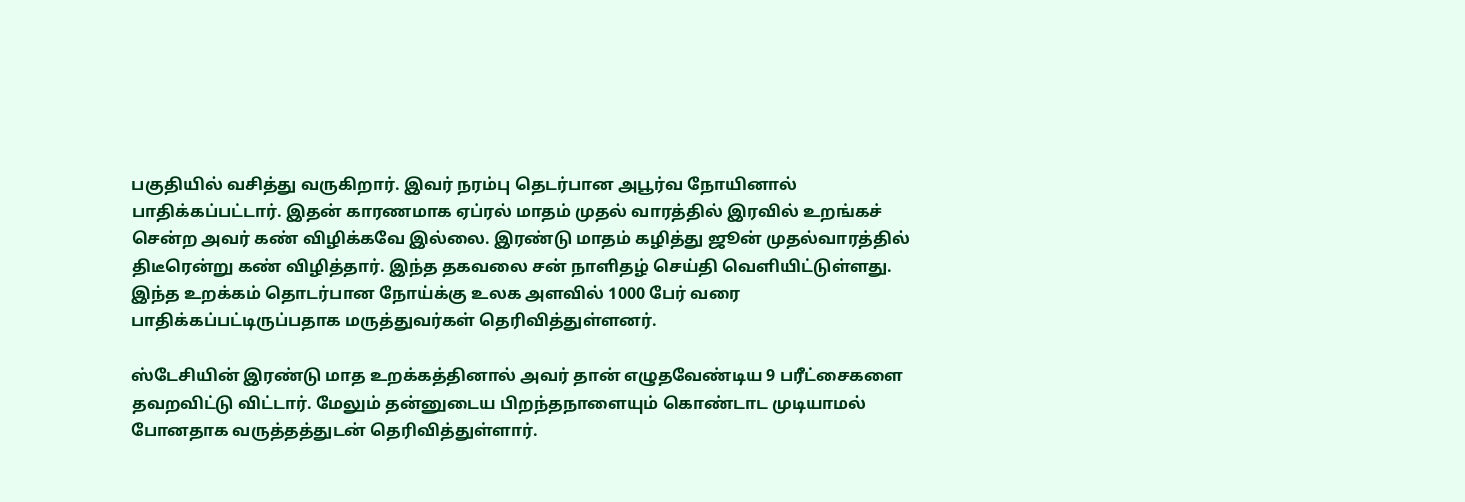பகுதியில் வசித்து வருகிறார். இவர் நரம்பு தெடர்பான அபூர்வ நோயினால் பாதிக்கப்பட்டார். இதன் காரணமாக ஏப்ரல் மாதம் முதல் வாரத்தில் இரவில் உறங்கச் சென்ற அவர் கண் விழிக்கவே இல்லை. இரண்டு மாதம் கழித்து ஜூன் முதல்வாரத்தில் திடீரென்று கண் விழித்தார். இந்த தகவலை சன் நாளிதழ் செய்தி வெளியிட்டுள்ளது. இந்த உறக்கம் தொடர்பான நோய்க்கு உலக அளவில் 1000 பேர் வரை பாதிக்கப்பட்டிருப்பதாக மருத்துவர்கள் தெரிவித்துள்ளனர்.

ஸ்டேசியின் இரண்டு மாத உறக்கத்தினால் அவர் தான் எழுதவேண்டிய 9 பரீட்சைகளை தவறவிட்டு விட்டார். மேலும் தன்னுடைய பிறந்தநாளையும் கொண்டாட முடியாமல் போனதாக வருத்தத்துடன் தெரிவித்துள்ளார்.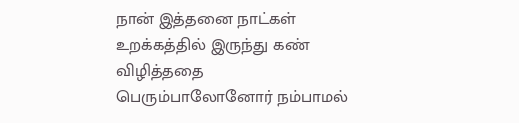நான் இத்தனை நாட்கள் உறக்கத்தில் இருந்து கண் விழித்ததை பெரும்பாலோனோர் நம்பாமல்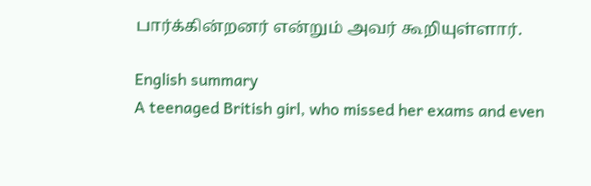பார்க்கின்றனர் என்றும் அவர் கூறியுள்ளார்.

English summary
A teenaged British girl, who missed her exams and even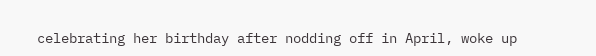celebrating her birthday after nodding off in April, woke up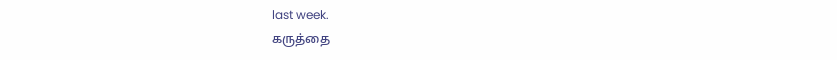last week.
கருத்தை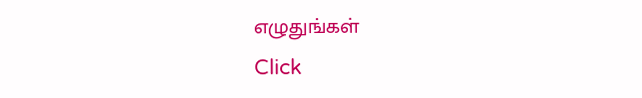எழுதுங்கள்
Click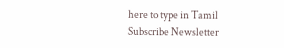here to type in Tamil
Subscribe Newsletter